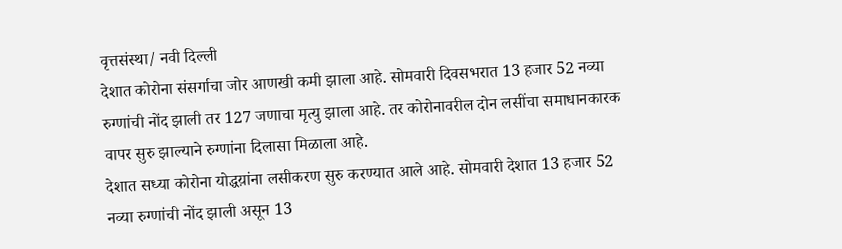वृत्तसंस्था/ नवी दिल्ली
देशात कोरोना संसर्गाचा जोर आणखी कमी झाला आहे. सोमवारी दिवसभरात 13 हजार 52 नव्या रुग्णांची नोंद झाली तर 127 जणाचा मृत्यु झाला आहे. तर कोरोनावरील दोन लसींचा समाधानकारक वापर सुरु झाल्याने रुग्णांना दिलासा मिळाला आहे.
देशात सध्या कोरोना योद्धय़ांना लसीकरण सुरु करण्यात आले आहे. सोमवारी देशात 13 हजार 52 नव्या रुग्णांची नोंद झाली असून 13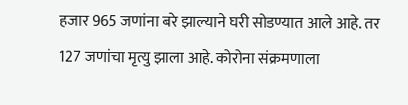हजार 965 जणांना बरे झाल्याने घरी सोडण्यात आले आहे. तर 127 जणांचा मृत्यु झाला आहे. कोरोना संक्रमणाला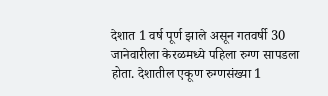देशात 1 वर्ष पूर्ण झाले असून गतवर्षी 30 जानेवारीला केरळमध्ये पहिला रुग्ण सापडला होता. देशातील एकूण रुग्णसंख्या 1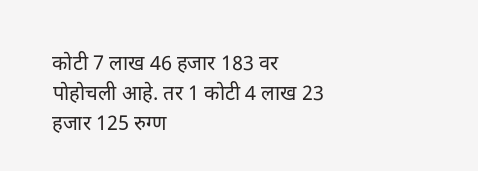कोटी 7 लाख 46 हजार 183 वर पोहोचली आहे. तर 1 कोटी 4 लाख 23 हजार 125 रुग्ण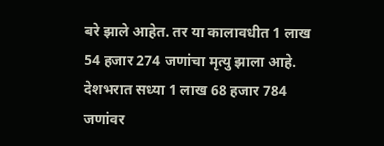बरे झाले आहेत. तर या कालावधीत 1 लाख 54 हजार 274 जणांचा मृत्यु झाला आहे. देशभरात सध्या 1 लाख 68 हजार 784 जणांवर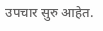उपचार सुरु आहेत.